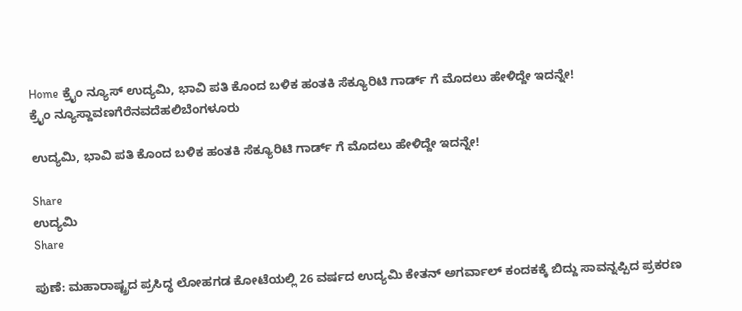Home ಕ್ರೈಂ ನ್ಯೂಸ್ ಉದ್ಯಮಿ, ಭಾವಿ ಪತಿ ಕೊಂದ ಬಳಿಕ ಹಂತಕಿ ಸೆಕ್ಯೂರಿಟಿ ಗಾರ್ಡ್ ಗೆ ಮೊದಲು ಹೇಳಿದ್ದೇ ಇದನ್ನೇ!
ಕ್ರೈಂ ನ್ಯೂಸ್ದಾವಣಗೆರೆನವದೆಹಲಿಬೆಂಗಳೂರು

ಉದ್ಯಮಿ, ಭಾವಿ ಪತಿ ಕೊಂದ ಬಳಿಕ ಹಂತಕಿ ಸೆಕ್ಯೂರಿಟಿ ಗಾರ್ಡ್ ಗೆ ಮೊದಲು ಹೇಳಿದ್ದೇ ಇದನ್ನೇ!

Share
ಉದ್ಯಮಿ
Share

ಪುಣೆ: ಮಹಾರಾಷ್ಟ್ರದ ಪ್ರಸಿದ್ಧ ಲೋಹಗಡ ಕೋಟೆಯಲ್ಲಿ 26 ವರ್ಷದ ಉದ್ಯಮಿ ಕೇತನ್ ಅಗರ್ವಾಲ್ ಕಂದಕಕ್ಕೆ ಬಿದ್ದು ಸಾವನ್ನಪ್ಪಿದ ಪ್ರಕರಣ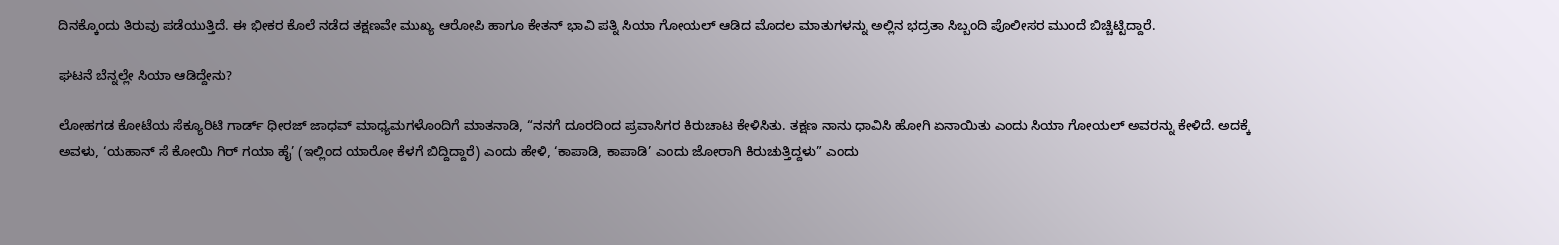ದಿನಕ್ಕೊಂದು ತಿರುವು ಪಡೆಯುತ್ತಿದೆ. ಈ ಭೀಕರ ಕೊಲೆ ನಡೆದ ತಕ್ಷಣವೇ ಮುಖ್ಯ ಆರೋಪಿ ಹಾಗೂ ಕೇತನ್ ಭಾವಿ ಪತ್ನಿ ಸಿಯಾ ಗೋಯಲ್ ಆಡಿದ ಮೊದಲ ಮಾತುಗಳನ್ನು ಅಲ್ಲಿನ ಭದ್ರತಾ ಸಿಬ್ಬಂದಿ ಪೊಲೀಸರ ಮುಂದೆ ಬಿಚ್ಚಿಟ್ಟಿದ್ದಾರೆ.

ಘಟನೆ ಬೆನ್ನಲ್ಲೇ ಸಿಯಾ ಆಡಿದ್ದೇನು?

ಲೋಹಗಡ ಕೋಟೆಯ ಸೆಕ್ಯೂರಿಟಿ ಗಾರ್ಡ್ ಧೀರಜ್ ಜಾಧವ್ ಮಾಧ್ಯಮಗಳೊಂದಿಗೆ ಮಾತನಾಡಿ, “ನನಗೆ ದೂರದಿಂದ ಪ್ರವಾಸಿಗರ ಕಿರುಚಾಟ ಕೇಳಿಸಿತು. ತಕ್ಷಣ ನಾನು ಧಾವಿಸಿ ಹೋಗಿ ಏನಾಯಿತು ಎಂದು ಸಿಯಾ ಗೋಯಲ್ ಅವರನ್ನು ಕೇಳಿದೆ. ಅದಕ್ಕೆ ಅವಳು, ‘ಯಹಾನ್ ಸೆ ಕೋಯಿ ಗಿರ್ ಗಯಾ ಹೈ’ (ಇಲ್ಲಿಂದ ಯಾರೋ ಕೆಳಗೆ ಬಿದ್ದಿದ್ದಾರೆ) ಎಂದು ಹೇಳಿ, ‘ಕಾಪಾಡಿ, ಕಾಪಾಡಿ’ ಎಂದು ಜೋರಾಗಿ ಕಿರುಚುತ್ತಿದ್ದಳು” ಎಂದು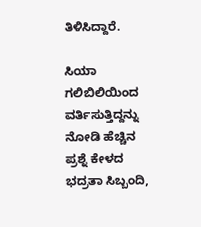ತಿಳಿಸಿದ್ದಾರೆ.

ಸಿಯಾ ಗಲಿಬಿಲಿಯಿಂದ ವರ್ತಿಸುತ್ತಿದ್ದನ್ನು ನೋಡಿ ಹೆಚ್ಚಿನ ಪ್ರಶ್ನೆ ಕೇಳದ ಭದ್ರತಾ ಸಿಬ್ಬಂದಿ,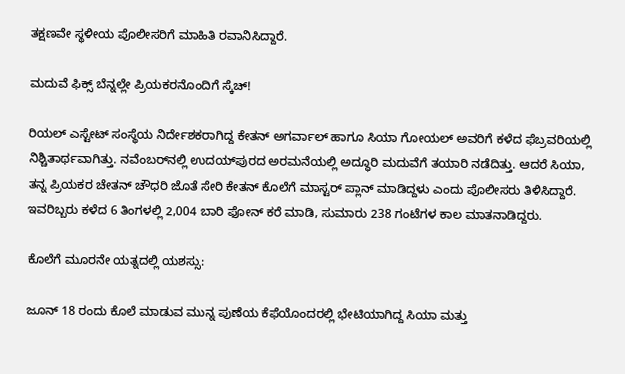ತಕ್ಷಣವೇ ಸ್ಥಳೀಯ ಪೊಲೀಸರಿಗೆ ಮಾಹಿತಿ ರವಾನಿಸಿದ್ದಾರೆ.

ಮದುವೆ ಫಿಕ್ಸ್ ಬೆನ್ನಲ್ಲೇ ಪ್ರಿಯಕರನೊಂದಿಗೆ ಸ್ಕೆಚ್!

ರಿಯಲ್ ಎಸ್ಟೇಟ್ ಸಂಸ್ಥೆಯ ನಿರ್ದೇಶಕರಾಗಿದ್ದ ಕೇತನ್ ಅಗರ್ವಾಲ್ ಹಾಗೂ ಸಿಯಾ ಗೋಯಲ್ ಅವರಿಗೆ ಕಳೆದ ಫೆಬ್ರವರಿಯಲ್ಲಿ ನಿಶ್ಚಿತಾರ್ಥವಾಗಿತ್ತು. ನವೆಂಬರ್‌ನಲ್ಲಿ ಉದಯ್‌ಪುರದ ಅರಮನೆಯಲ್ಲಿ ಅದ್ಧೂರಿ ಮದುವೆಗೆ ತಯಾರಿ ನಡೆದಿತ್ತು. ಆದರೆ ಸಿಯಾ, ತನ್ನ ಪ್ರಿಯಕರ ಚೇತನ್ ಚೌಧರಿ ಜೊತೆ ಸೇರಿ ಕೇತನ್ ಕೊಲೆಗೆ ಮಾಸ್ಟರ್ ಪ್ಲಾನ್ ಮಾಡಿದ್ದಳು ಎಂದು ಪೊಲೀಸರು ತಿಳಿಸಿದ್ದಾರೆ. ಇವರಿಬ್ಬರು ಕಳೆದ 6 ತಿಂಗಳಲ್ಲಿ 2,004 ಬಾರಿ ಫೋನ್ ಕರೆ ಮಾಡಿ, ಸುಮಾರು 238 ಗಂಟೆಗಳ ಕಾಲ ಮಾತನಾಡಿದ್ದರು.

ಕೊಲೆಗೆ ಮೂರನೇ ಯತ್ನದಲ್ಲಿ ಯಶಸ್ಸು:

ಜೂನ್ 18 ರಂದು ಕೊಲೆ ಮಾಡುವ ಮುನ್ನ ಪುಣೆಯ ಕೆಫೆಯೊಂದರಲ್ಲಿ ಭೇಟಿಯಾಗಿದ್ದ ಸಿಯಾ ಮತ್ತು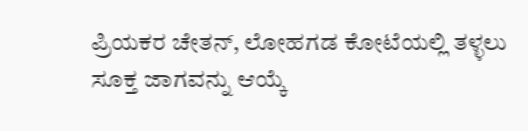ಪ್ರಿಯಕರ ಚೇತನ್, ಲೋಹಗಡ ಕೋಟೆಯಲ್ಲಿ ತಳ್ಳಲು ಸೂಕ್ತ ಜಾಗವನ್ನು ಆಯ್ಕೆ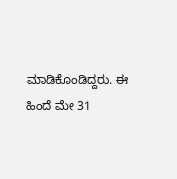ಮಾಡಿಕೊಂಡಿದ್ದರು. ಈ ಹಿಂದೆ ಮೇ 31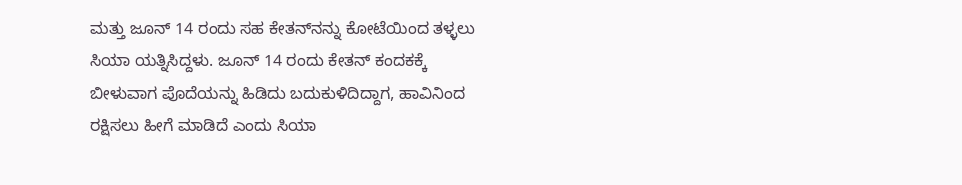ಮತ್ತು ಜೂನ್ 14 ರಂದು ಸಹ ಕೇತನ್‌ನನ್ನು ಕೋಟೆಯಿಂದ ತಳ್ಳಲು ಸಿಯಾ ಯತ್ನಿಸಿದ್ದಳು. ಜೂನ್ 14 ರಂದು ಕೇತನ್ ಕಂದಕಕ್ಕೆ ಬೀಳುವಾಗ ಪೊದೆಯನ್ನು ಹಿಡಿದು ಬದುಕುಳಿದಿದ್ದಾಗ, ಹಾವಿನಿಂದ ರಕ್ಷಿಸಲು ಹೀಗೆ ಮಾಡಿದೆ ಎಂದು ಸಿಯಾ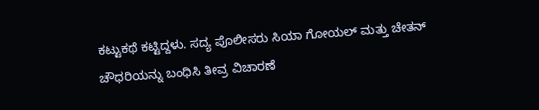ಕಟ್ಟುಕಥೆ ಕಟ್ಟಿದ್ದಳು. ಸದ್ಯ ಪೊಲೀಸರು ಸಿಯಾ ಗೋಯಲ್ ಮತ್ತು ಚೇತನ್ ಚೌಧರಿಯನ್ನು ಬಂಧಿಸಿ ತೀವ್ರ ವಿಚಾರಣೆ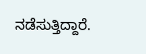ನಡೆಸುತ್ತಿದ್ದಾರೆ.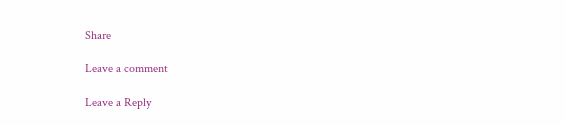Share

Leave a comment

Leave a Reply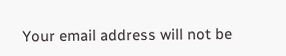Your email address will not be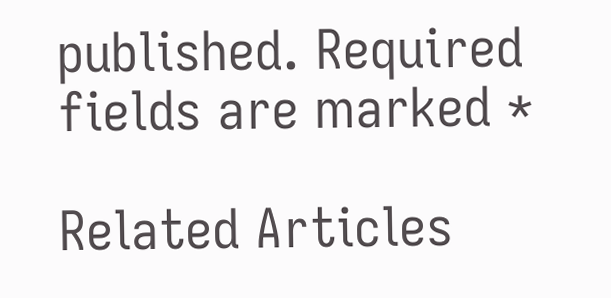published. Required fields are marked *

Related Articles